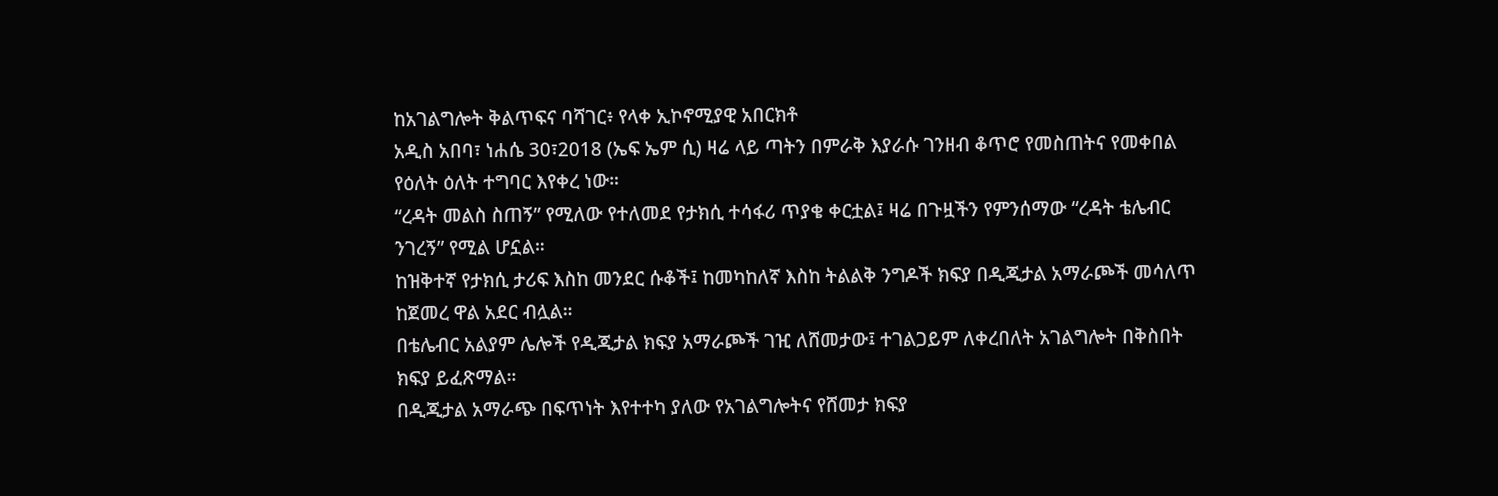ከአገልግሎት ቅልጥፍና ባሻገር፥ የላቀ ኢኮኖሚያዊ አበርክቶ
አዲስ አበባ፣ ነሐሴ 30፣2018 (ኤፍ ኤም ሲ) ዛሬ ላይ ጣትን በምራቅ እያራሱ ገንዘብ ቆጥሮ የመስጠትና የመቀበል የዕለት ዕለት ተግባር እየቀረ ነው።
“ረዳት መልስ ስጠኝ” የሚለው የተለመደ የታክሲ ተሳፋሪ ጥያቄ ቀርቷል፤ ዛሬ በጉዟችን የምንሰማው “ረዳት ቴሌብር ንገረኝ” የሚል ሆኗል።
ከዝቅተኛ የታክሲ ታሪፍ እስከ መንደር ሱቆች፤ ከመካከለኛ እስከ ትልልቅ ንግዶች ክፍያ በዲጂታል አማራጮች መሳለጥ ከጀመረ ዋል አደር ብሏል።
በቴሌብር አልያም ሌሎች የዲጂታል ክፍያ አማራጮች ገዢ ለሸመታው፤ ተገልጋይም ለቀረበለት አገልግሎት በቅስበት ክፍያ ይፈጽማል።
በዲጂታል አማራጭ በፍጥነት እየተተካ ያለው የአገልግሎትና የሸመታ ክፍያ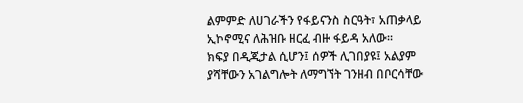ልምምድ ለሀገራችን የፋይናንስ ስርዓት፣ አጠቃላይ ኢኮኖሚና ለሕዝቡ ዘርፈ ብዙ ፋይዳ አለው።
ክፍያ በዲጂታል ሲሆን፤ ሰዎች ሊገበያዩ፤ አልያም ያሻቸውን አገልግሎት ለማግኘት ገንዘብ በቦርሳቸው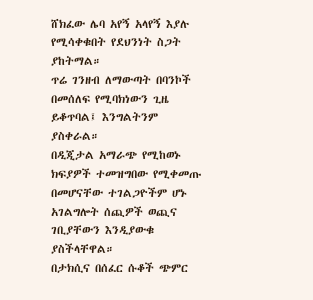ሸክፈው ሌባ አየኝ አላየኝ እያሉ የሚሳቀቁበት የደህንነት ስጋት ያከትማል።
ጥሬ ገንዘብ ለማውጣት በባንኮች በመሰለፍ የሚባክነውን ጊዜ ይቆጥባል፤ እንግልትንም ያስቀራል።
በዲጂታል አማራጭ የሚከወኑ ክፍያዎች ተመዝግበው የሚቀመጡ በመሆናቸው ተገልጋዮችም ሆኑ አገልግሎት ሰጪዎች ወጪና ገቢያቸውን እንዲያውቁ ያስችላቸዋል።
በታክሲና በሰፈር ሱቆች ጭምር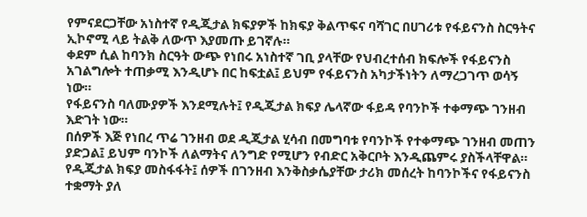የምናደርጋቸው አነስተኛ የዲጂታል ክፍያዎች ከክፍያ ቅልጥፍና ባሻገር በሀገሪቱ የፋይናንስ ስርዓትና ኢኮኖሚ ላይ ትልቅ ለውጥ እያመጡ ይገኛሉ።
ቀደም ሲል ከባንክ ስርዓት ውጭ የነበሩ አነስተኛ ገቢ ያላቸው የህብረተሰብ ክፍሎች የፋይናንስ አገልግሎት ተጠቃሚ እንዲሆኑ በር ከፍቷል፤ ይህም የፋይናንስ አካታችነትን ለማረጋገጥ ወሳኝ ነው።
የፋይናንስ ባለሙያዎች እንደሚሉት፤ የዲጂታል ክፍያ ሌላኛው ፋይዳ የባንኮች ተቀማጭ ገንዘብ እድገት ነው።
በሰዎች እጅ የነበረ ጥሬ ገንዘብ ወደ ዲጂታል ሂሳብ በመግባቱ የባንኮች የተቀማጭ ገንዘብ መጠን ያድጋል፤ ይህም ባንኮች ለልማትና ለንግድ የሚሆን የብድር አቅርቦት እንዲጨምሩ ያስችላቸዋል።
የዲጂታል ክፍያ መስፋፋት፤ ሰዎች በገንዘብ እንቅስቃሴያቸው ታሪክ መሰረት ከባንኮችና የፋይናንስ ተቋማት ያለ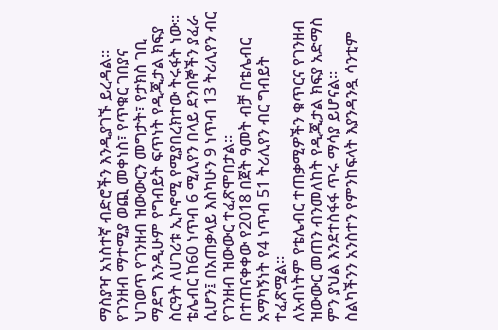ማስያዣ አነስተኛ ብድሮችን እንዲያገኙ ይረዳል።
የገንዘብ ማተሚያ ወጪ መቀነስ፣ የጥቁር ገበያና ህገወጥ የገንዘብ ዝውውርን መግታት፣ የታክስ ገቢ ማደግ እንዲሁም የግብይት ፍጥነት የዲጂታል ክፍያ ስርዓት ለሀገሪቱ ኢኮኖሚ የሚያበረክተው ትሩፋት ነው።
ቴሌብር ከ60 ነጥብ 6 ሚሊየን በላይ ደንበኞችን ያፈራ ሲሆን፤ በአጠቃላይ እስካሁን 9 ነጥብ 13 ትሪሊየን ብር የገንዘብ ዝውውር ተፈጽሞበታል።
በተጠናቀቀው የ2018 በጀት ዓመት ብቻ በቴሌብር አማካኝነት የ4 ነጥብ 51 ትሪሊየን ብር ግብይት ተፈጽሟል።
ለአብነትም የቴሌብር ተጠቃሚዎችን ቁጥርና የገንዘብ ዝውውር መጠን ብንመለከት የዲጂታል ክፍያ አድማስ ምን ያህል እንደተስፋፋ ጥሩ ማሳያ ይሆናል።
ስልካችንን አንስተን የምንከፍላት እያንዳንዷ ሳንቲም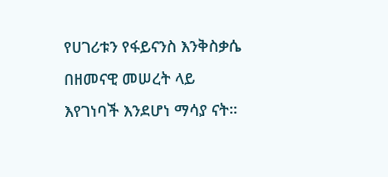የሀገሪቱን የፋይናንስ እንቅስቃሴ በዘመናዊ መሠረት ላይ እየገነባች እንደሆነ ማሳያ ናት።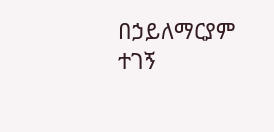በኃይለማርያም ተገኝ